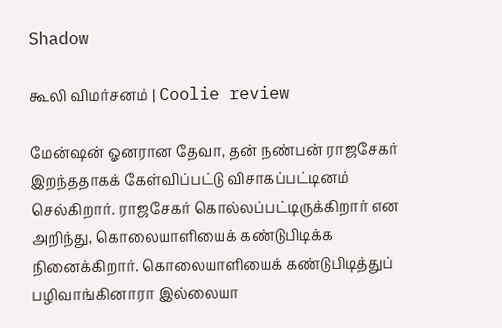Shadow

கூலி விமர்சனம் | Coolie review

மேன்ஷன் ஓனரான தேவா, தன் நண்பன் ராஜசேகர் இறந்ததாகக் கேள்விப்பட்டு விசாகப்பட்டினம் செல்கிறார். ராஜசேகர் கொல்லப்பட்டிருக்கிறார் என அறிந்து, கொலையாளியைக் கண்டுபிடிக்க நினைக்கிறார். கொலையாளியைக் கண்டுபிடித்துப் பழிவாங்கினாரா இல்லையா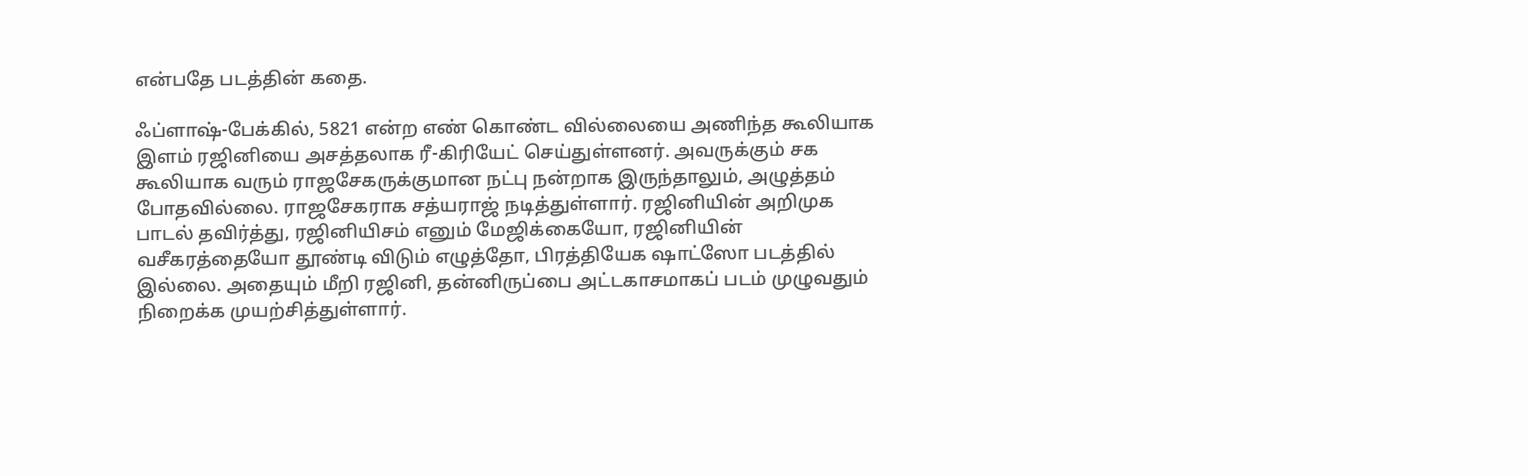என்பதே படத்தின் கதை.

ஃப்ளாஷ்-பேக்கில், 5821 என்ற எண் கொண்ட வில்லையை அணிந்த கூலியாக இளம் ரஜினியை அசத்தலாக ரீ-கிரியேட் செய்துள்ளனர். அவருக்கும் சக கூலியாக வரும் ராஜசேகருக்குமான நட்பு நன்றாக இருந்தாலும், அழுத்தம் போதவில்லை. ராஜசேகராக சத்யராஜ் நடித்துள்ளார். ரஜினியின் அறிமுக பாடல் தவிர்த்து, ரஜினியிசம் எனும் மேஜிக்கையோ, ரஜினியின் வசீகரத்தையோ தூண்டி விடும் எழுத்தோ, பிரத்தியேக ஷாட்ஸோ படத்தில் இல்லை. அதையும் மீறி ரஜினி, தன்னிருப்பை அட்டகாசமாகப் படம் முழுவதும் நிறைக்க முயற்சித்துள்ளார்.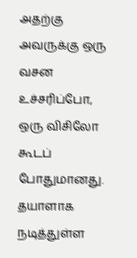அதற்கு அவருக்கு ஒரு வசன உச்சரிப்போ, ஒரு விசிலோ கூடப் போதுமானது. தயாளாக நடித்துள்ள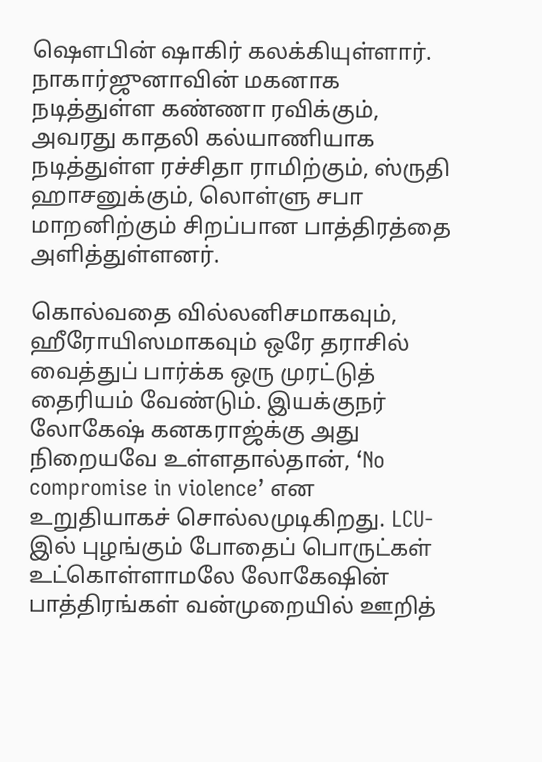ஷெளபின் ஷாகிர் கலக்கியுள்ளார். நாகார்ஜுனாவின் மகனாக நடித்துள்ள கண்ணா ரவிக்கும், அவரது காதலி கல்யாணியாக நடித்துள்ள ரச்சிதா ராமிற்கும், ஸ்ருதி ஹாசனுக்கும், லொள்ளு சபா மாறனிற்கும் சிறப்பான பாத்திரத்தை அளித்துள்ளனர்.

கொல்வதை வில்லனிசமாகவும், ஹீரோயிஸமாகவும் ஒரே தராசில் வைத்துப் பார்க்க ஒரு முரட்டுத் தைரியம் வேண்டும். இயக்குநர் லோகேஷ் கனகராஜ்க்கு அது நிறையவே உள்ளதால்தான், ‘No compromise in violence’ என உறுதியாகச் சொல்லமுடிகிறது. LCU-இல் புழங்கும் போதைப் பொருட்கள் உட்கொள்ளாமலே லோகேஷின் பாத்திரங்கள் வன்முறையில் ஊறித்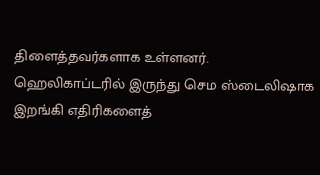திளைத்தவர்களாக உள்ளனர். ஹெலிகாப்டரில் இருந்து செம ஸ்டைலிஷாக இறங்கி எதிரிகளைத்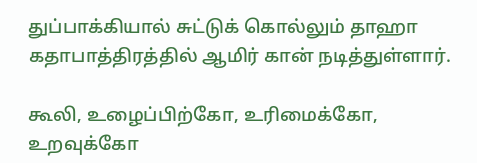துப்பாக்கியால் சுட்டுக் கொல்லும் தாஹா கதாபாத்திரத்தில் ஆமிர் கான் நடித்துள்ளார்.

கூலி, உழைப்பிற்கோ, உரிமைக்கோ, உறவுக்கோ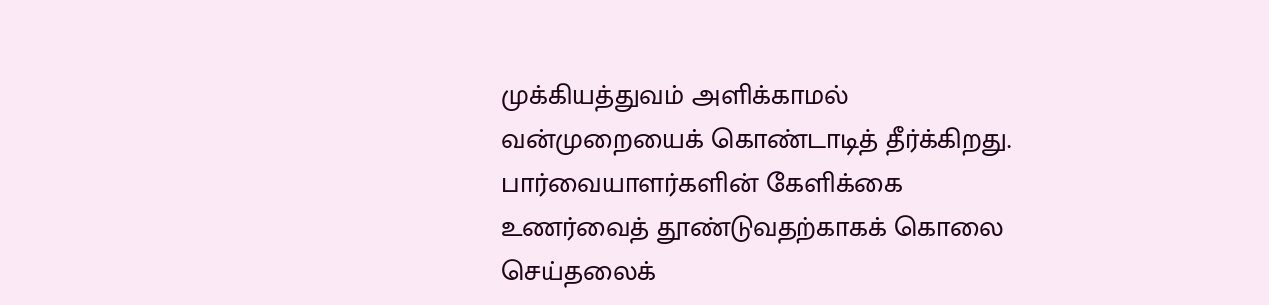முக்கியத்துவம் அளிக்காமல் வன்முறையைக் கொண்டாடித் தீர்க்கிறது. பார்வையாளர்களின் கேளிக்கை உணர்வைத் தூண்டுவதற்காகக் கொலை செய்தலைக்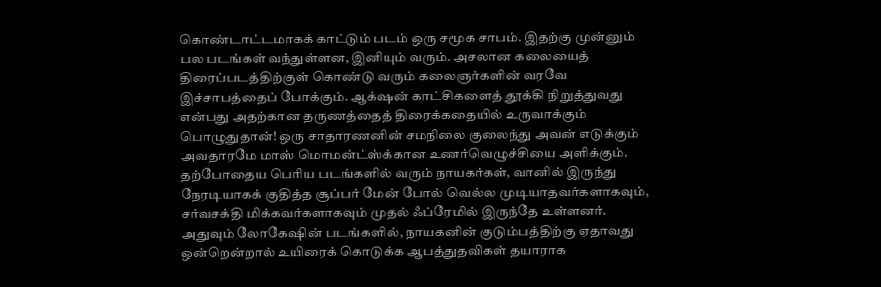கொண்டாட்டமாகக் காட்டும் படம் ஒரு சமூக சாபம். இதற்கு முன்னும் பல படங்கள் வந்துள்ளன, இனியும் வரும். அசலான கலையைத் திரைப்படத்திற்குள் கொண்டு வரும் கலைஞர்களின் வரவே இச்சாபத்தைப் போக்கும். ஆக்‌ஷன் காட்சிகளைத் தூக்கி நிறுத்துவது என்பது அதற்கான தருணத்தைத் திரைக்கதையில் உருவாக்கும் பொழுதுதான்! ஒரு சாதாரணனின் சமநிலை குலைந்து அவன் எடுக்கும் அவதாரமே மாஸ் மொமன்ட்ஸ்க்கான உணர்வெழுச்சியை அளிக்கும். தற்போதைய பெரிய படங்களில் வரும் நாயகர்கள், வானில் இருந்து நேரடியாகக் குதித்த சூப்பர் மேன் போல் வெல்ல முடியாதவர்களாகவும், சர்வசக்தி மிக்கவர்களாகவும் முதல் ஃப்ரேமில் இருந்தே உள்ளனர். அதுவும் லோகேஷின் படங்களில், நாயகனின் குடும்பத்திற்கு ஏதாவது ஒன்றென்றால் உயிரைக் கொடுக்க ஆபத்துதவிகள் தயாராக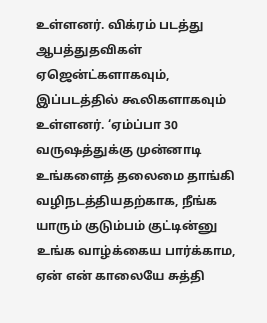உள்ளனர். விக்ரம் படத்து ஆபத்துதவிகள் ஏஜென்ட்களாகவும், இப்படத்தில் கூலிகளாகவும் உள்ளனர். ‘ஏம்ப்பா 30 வருஷத்துக்கு முன்னாடி உங்களைத் தலைமை தாங்கி வழிநடத்தியதற்காக, நீங்க யாரும் குடும்பம் குட்டின்னு உங்க வாழ்க்கைய பார்க்காம, ஏன் என் காலையே சுத்தி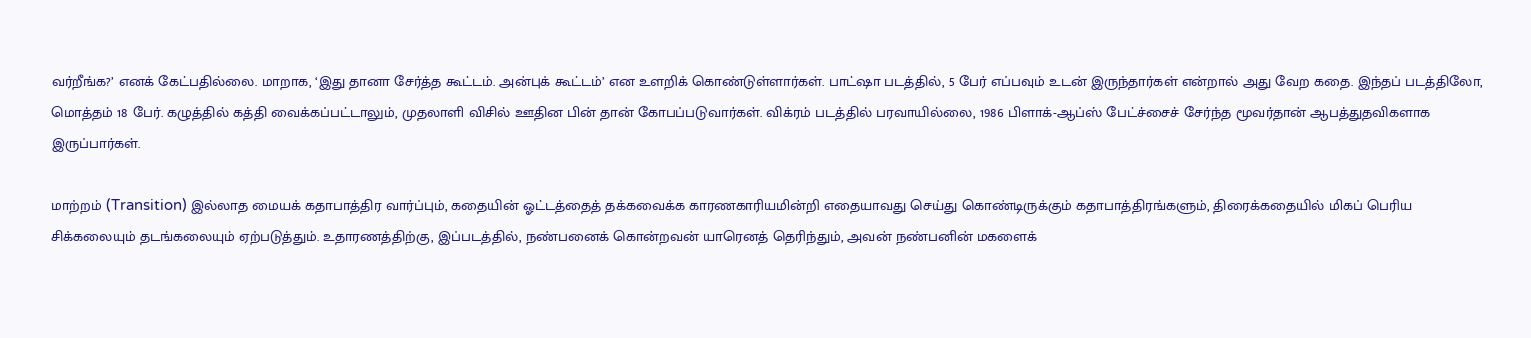வர்றீங்க?’ எனக் கேட்பதில்லை. மாறாக, ‘இது தானா சேர்த்த கூட்டம். அன்புக் கூட்டம்’ என உளறிக் கொண்டுள்ளார்கள். பாட்ஷா படத்தில், 5 பேர் எப்பவும் உடன் இருந்தார்கள் என்றால் அது வேற கதை. இந்தப் படத்திலோ, மொத்தம் 18 பேர். கழுத்தில் கத்தி வைக்கப்பட்டாலும், முதலாளி விசில் ஊதின பின் தான் கோபப்படுவார்கள். விக்ரம் படத்தில் பரவாயில்லை, 1986 பிளாக்-ஆப்ஸ் பேட்ச்சைச் சேர்ந்த மூவர்தான் ஆபத்துதவிகளாக இருப்பார்கள்.

மாற்றம் (Transition) இல்லாத மையக் கதாபாத்திர வார்ப்பும், கதையின் ஓட்டத்தைத் தக்கவைக்க காரணகாரியமின்றி எதையாவது செய்து கொண்டிருக்கும் கதாபாத்திரங்களும், திரைக்கதையில் மிகப் பெரிய சிக்கலையும் தடங்கலையும் ஏற்படுத்தும். உதாரணத்திற்கு, இப்படத்தில், நண்பனைக் கொன்றவன் யாரெனத் தெரிந்தும், அவன் நண்பனின் மகளைக்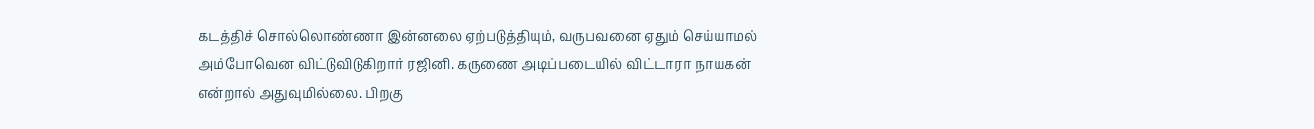கடத்திச் சொல்லொண்ணா இன்னலை ஏற்படுத்தியும், வருபவனை ஏதும் செய்யாமல் அம்போவென விட்டுவிடுகிறார் ரஜினி. கருணை அடிப்படையில் விட்டாரா நாயகன் என்றால் அதுவுமில்லை. பிறகு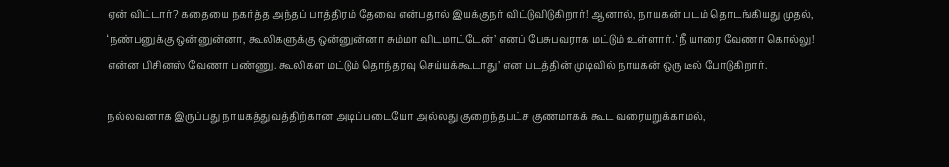ஏன் விட்டார்? கதையை நகர்த்த அந்தப் பாத்திரம் தேவை என்பதால் இயக்குநர் விட்டுவிடுகிறார்! ஆனால், நாயகன் படம் தொடங்கியது முதல், ‘நண்பனுக்கு ஒன்னுன்னா, கூலிகளுக்கு ஒன்னுன்னா சும்மா விடமாட்டேன்’ எனப் பேசுபவராக மட்டும் உள்ளார். ‘நீ யாரை வேணா கொல்லு! என்ன பிசினஸ் வேணா பண்ணு. கூலிகள மட்டும் தொந்தரவு செய்யக்கூடாது’ என படத்தின் முடிவில் நாயகன் ஒரு டீல் போடுகிறார்.

நல்லவனாக இருப்பது நாயகத்துவத்திற்கான அடிப்படையோ அல்லது குறைந்தபட்ச குணமாகக் கூட வரையறுக்காமல்,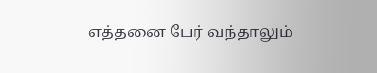எத்தனை பேர் வந்தாலும்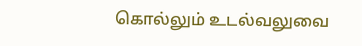கொல்லும் உடல்வலுவை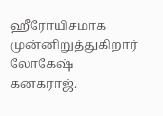ஹீரோயிசமாக முன்னிறுத்துகிறார் லோகேஷ் கனகராஜ்.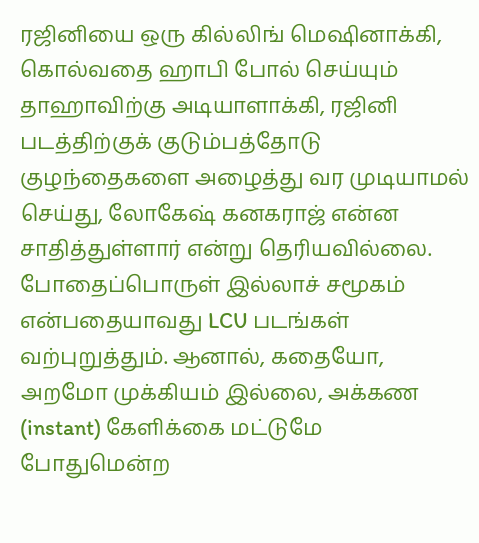ரஜினியை ஒரு கில்லிங் மெஷினாக்கி, கொல்வதை ஹாபி போல் செய்யும் தாஹாவிற்கு அடியாளாக்கி, ரஜினி படத்திற்குக் குடும்பத்தோடு குழந்தைகளை அழைத்து வர முடியாமல் செய்து, லோகேஷ் கனகராஜ் என்ன சாதித்துள்ளார் என்று தெரியவில்லை. போதைப்பொருள் இல்லாச் சமூகம் என்பதையாவது LCU படங்கள் வற்புறுத்தும். ஆனால், கதையோ, அறமோ முக்கியம் இல்லை, அக்கண (instant) கேளிக்கை மட்டுமே போதுமென்ற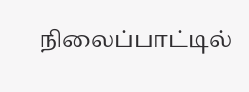நிலைப்பாட்டில்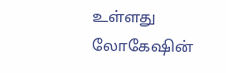உள்ளது லோகேஷின்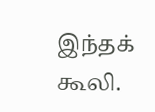இந்தக் கூலி.